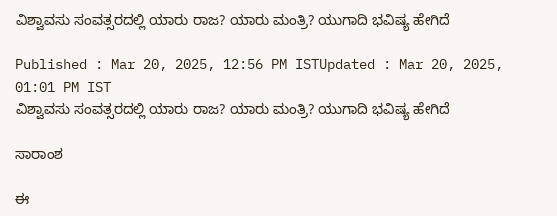ವಿಶ್ವಾವಸು ಸಂವತ್ಸರದಲ್ಲಿ ಯಾರು ರಾಜ? ಯಾರು ಮಂತ್ರಿ? ಯುಗಾದಿ ಭವಿಷ್ಯ ಹೇಗಿದೆ

Published : Mar 20, 2025, 12:56 PM ISTUpdated : Mar 20, 2025, 01:01 PM IST
ವಿಶ್ವಾವಸು ಸಂವತ್ಸರದಲ್ಲಿ ಯಾರು ರಾಜ? ಯಾರು ಮಂತ್ರಿ? ಯುಗಾದಿ ಭವಿಷ್ಯ ಹೇಗಿದೆ

ಸಾರಾಂಶ

ಈ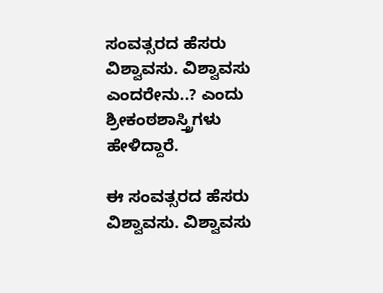ಸಂವತ್ಸರದ ಹೆಸರು ವಿಶ್ವಾವಸು. ವಿಶ್ವಾವಸು ಎಂದರೇನು..? ಎಂದು ಶ್ರೀಕಂಠಶಾಸ್ತ್ರಿಗಳು ಹೇಳಿದ್ದಾರೆ.

ಈ ಸಂವತ್ಸರದ ಹೆಸರು ವಿಶ್ವಾವಸು. ವಿಶ್ವಾವಸು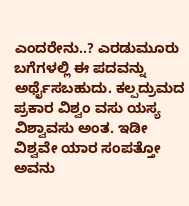ಎಂದರೇನು..? ಎರಡುಮೂರು ಬಗೆಗಳಲ್ಲಿ ಈ ಪದವನ್ನು ಅರ್ಥೈಸಬಹುದು. ಕಲ್ಪದ್ರುಮದ ಪ್ರಕಾರ ವಿಶ್ವಂ ವಸು ಯಸ್ಯ ವಿಶ್ವಾವಸು ಅಂತ. ಇಡೀ ವಿಶ್ವವೇ ಯಾರ ಸಂಪತ್ತೋ ಅವನು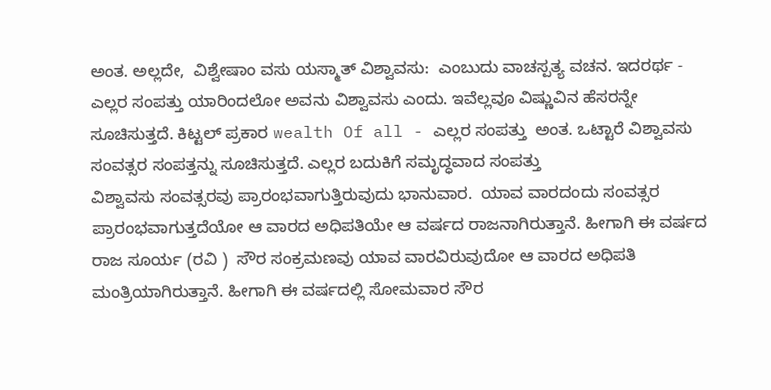ಅಂತ. ಅಲ್ಲದೇ,  ವಿಶ್ವೇಷಾಂ ವಸು ಯಸ್ಮಾತ್ ವಿಶ್ವಾವಸು:  ಎಂಬುದು ವಾಚಸ್ಪತ್ಯ ವಚನ. ಇದರರ್ಥ - ಎಲ್ಲರ ಸಂಪತ್ತು ಯಾರಿಂದಲೋ ಅವನು ವಿಶ್ವಾವಸು ಎಂದು. ಇವೆಲ್ಲವೂ ವಿಷ್ಣುವಿನ ಹೆಸರನ್ನೇ ಸೂಚಿಸುತ್ತದೆ. ಕಿಟ್ಟಲ್ ಪ್ರಕಾರ wealth Of all - ಎಲ್ಲರ ಸಂಪತ್ತು  ಅಂತ. ಒಟ್ಟಾರೆ ವಿಶ್ವಾವಸು ಸಂವತ್ಸರ ಸಂಪತ್ತನ್ನು ಸೂಚಿಸುತ್ತದೆ. ಎಲ್ಲರ ಬದುಕಿಗೆ ಸಮೃದ್ಧವಾದ ಸಂಪತ್ತು
ವಿಶ್ವಾವಸು ಸಂವತ್ಸರವು ಪ್ರಾರಂಭವಾಗುತ್ತಿರುವುದು ಭಾನುವಾರ.  ಯಾವ ವಾರದಂದು ಸಂವತ್ಸರ ಪ್ರಾರಂಭವಾಗುತ್ತದೆಯೋ ಆ ವಾರದ ಅಧಿಪತಿಯೇ ಆ ವರ್ಷದ ರಾಜನಾಗಿರುತ್ತಾನೆ. ಹೀಗಾಗಿ ಈ ವರ್ಷದ ರಾಜ ಸೂರ್ಯ (ರವಿ )  ಸೌರ ಸಂಕ್ರಮಣವು ಯಾವ ವಾರವಿರುವುದೋ ಆ ವಾರದ ಅಧಿಪತಿ ಮಂತ್ರಿಯಾಗಿರುತ್ತಾನೆ. ಹೀಗಾಗಿ ಈ ವರ್ಷದಲ್ಲಿ ಸೋಮವಾರ ಸೌರ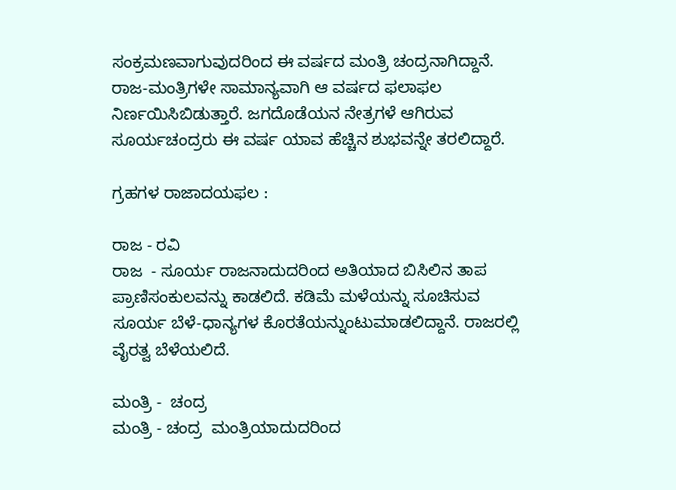ಸಂಕ್ರಮಣವಾಗುವುದರಿಂದ ಈ ವರ್ಷದ ಮಂತ್ರಿ ಚಂದ್ರನಾಗಿದ್ದಾನೆ. ರಾಜ-ಮಂತ್ರಿಗಳೇ ಸಾಮಾನ್ಯವಾಗಿ ಆ ವರ್ಷದ ಫಲಾಫಲ ನಿರ್ಣಯಿಸಿಬಿಡುತ್ತಾರೆ. ಜಗದೊಡೆಯನ ನೇತ್ರಗಳೆ ಆಗಿರುವ ಸೂರ್ಯಚಂದ್ರರು ಈ ವರ್ಷ ಯಾವ ಹೆಚ್ಚಿನ ಶುಭವನ್ನೇ ತರಲಿದ್ದಾರೆ.

ಗ್ರಹಗಳ ರಾಜಾದಯಫಲ :

ರಾಜ - ರವಿ
ರಾಜ  - ಸೂರ್ಯ ರಾಜನಾದುದರಿಂದ ಅತಿಯಾದ ಬಿಸಿಲಿನ ತಾಪ ಪ್ರಾಣಿಸಂಕುಲವನ್ನು ಕಾಡಲಿದೆ. ಕಡಿಮೆ ಮಳೆಯನ್ನು ಸೂಚಿಸುವ ಸೂರ್ಯ ಬೆಳೆ-ಧಾನ್ಯಗಳ ಕೊರತೆಯನ್ನುಂಟುಮಾಡಲಿದ್ದಾನೆ. ರಾಜರಲ್ಲಿ ವೈರತ್ವ ಬೆಳೆಯಲಿದೆ.

ಮಂತ್ರಿ -  ಚಂದ್ರ
ಮಂತ್ರಿ - ಚಂದ್ರ  ಮಂತ್ರಿಯಾದುದರಿಂದ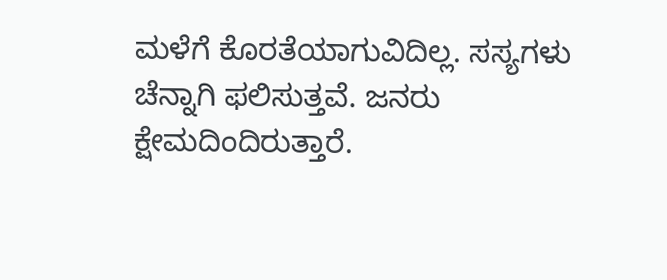ಮಳೆಗೆ ಕೊರತೆಯಾಗುವಿದಿಲ್ಲ. ಸಸ್ಯಗಳು ಚೆನ್ನಾಗಿ ಫಲಿಸುತ್ತವೆ. ಜನರು ಕ್ಷೇಮದಿಂದಿರುತ್ತಾರೆ.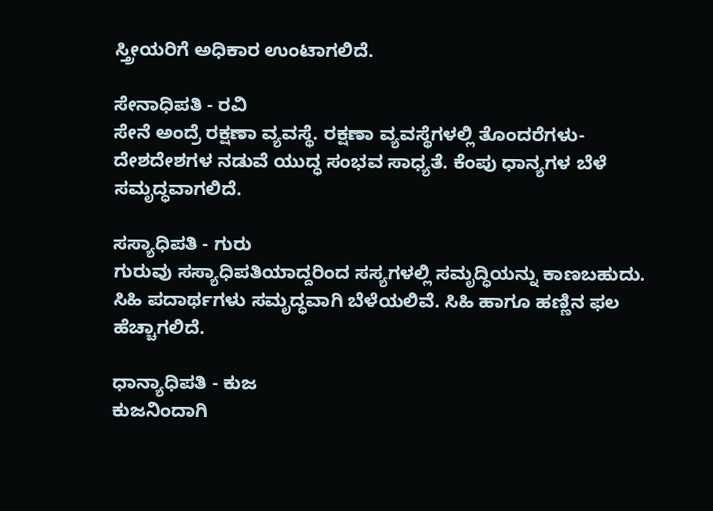ಸ್ತ್ರೀಯರಿಗೆ ಅಧಿಕಾರ ಉಂಟಾಗಲಿದೆ.

ಸೇನಾಧಿಪತಿ - ರವಿ
ಸೇನೆ ಅಂದ್ರೆ ರಕ್ಷಣಾ ವ್ಯವಸ್ಥೆ. ರಕ್ಷಣಾ ವ್ಯವಸ್ಥೆಗಳಲ್ಲಿ ತೊಂದರೆಗಳು- ದೇಶದೇಶಗಳ ನಡುವೆ ಯುದ್ಧ ಸಂಭವ ಸಾಧ್ಯತೆ. ಕೆಂಪು ಧಾನ್ಯಗಳ ಬೆಳೆ ಸಮೃದ್ಧವಾಗಲಿದೆ.

ಸಸ್ಯಾಧಿಪತಿ - ಗುರು
ಗುರುವು ಸಸ್ಯಾಧಿಪತಿಯಾದ್ದರಿಂದ ಸಸ್ಯಗಳಲ್ಲಿ ಸಮೃದ್ಧಿಯನ್ನು ಕಾಣಬಹುದು. ಸಿಹಿ ಪದಾರ್ಥಗಳು ಸಮೃದ್ಧವಾಗಿ ಬೆಳೆಯಲಿವೆ. ಸಿಹಿ ಹಾಗೂ ಹಣ್ಣಿನ ಫಲ ಹೆಚ್ಚಾಗಲಿದೆ.

ಧಾನ್ಯಾಧಿಪತಿ - ಕುಜ
ಕುಜನಿಂದಾಗಿ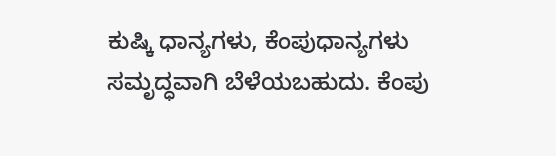ಕುಷ್ಕಿ ಧಾನ್ಯಗಳು, ಕೆಂಪುಧಾನ್ಯಗಳು ಸಮೃದ್ಧವಾಗಿ ಬೆಳೆಯಬಹುದು. ಕೆಂಪು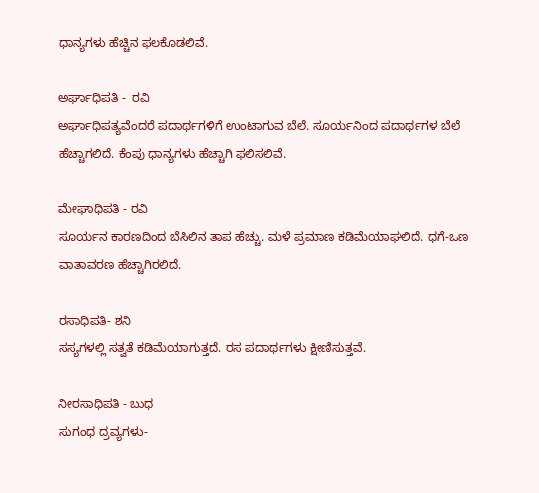ಧಾನ್ಯಗಳು ಹೆಚ್ಚಿನ ಫಲಕೊಡಲಿವೆ.

ಅರ್ಘಾಧಿಪತಿ -  ರವಿ
ಅರ್ಘಾಧಿಪತ್ಯವೆಂದರೆ ಪದಾರ್ಥಗಳಿಗೆ ಉಂಟಾಗುವ ಬೆಲೆ. ಸೂರ್ಯನಿಂದ ಪದಾರ್ಥಗಳ ಬೆಲೆ ಹೆಚ್ಚಾಗಲಿದೆ. ಕೆಂಪು ಧಾನ್ಯಗಳು ಹೆಚ್ಚಾಗಿ ಫಲಿಸಲಿವೆ.

ಮೇಘಾಧಿಪತಿ - ರವಿ
ಸೂರ್ಯನ ಕಾರಣದಿಂದ ಬೆಸಿಲಿನ ತಾಪ ಹೆಚ್ಚು. ಮಳೆ ಪ್ರಮಾಣ ಕಡಿಮೆಯಾಘಲಿದೆ. ಧಗೆ-ಒಣ ವಾತಾವರಣ ಹೆಚ್ಚಾಗಿರಲಿದೆ.

ರಸಾಧಿಪತಿ- ಶನಿ
ಸಸ್ಯಗಳಲ್ಲಿ ಸತ್ವತೆ ಕಡಿಮೆಯಾಗುತ್ತದೆ. ರಸ ಪದಾರ್ಥಗಳು ಕ್ಷೀಣಿಸುತ್ತವೆ.

ನೀರಸಾಧಿಪತಿ - ಬುಧ
ಸುಗಂಧ ದ್ರವ್ಯಗಳು-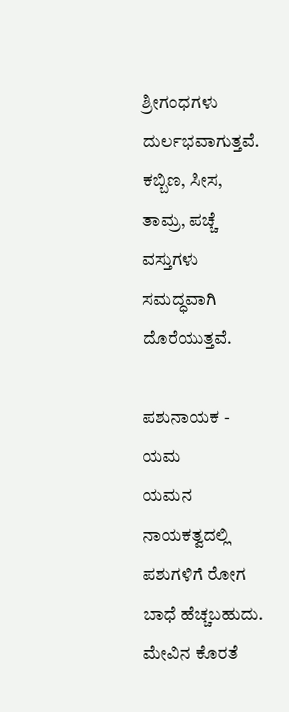ಶ್ರೀಗಂಧಗಳು ದುರ್ಲಭವಾಗುತ್ತವೆ. ಕಬ್ಬಿಣ, ಸೀಸ, ತಾಮ್ರ, ಪಚ್ಚೆ ವಸ್ತುಗಳು ಸಮದ್ಧವಾಗಿ ದೊರೆಯುತ್ತವೆ.

ಪಶುನಾಯಕ - ಯಮ
ಯಮನ ನಾಯಕತ್ವದಲ್ಲಿ ಪಶುಗಳಿಗೆ ರೋಗ ಬಾಧೆ ಹೆಚ್ಚಬಹುದು. ಮೇವಿನ ಕೊರತೆ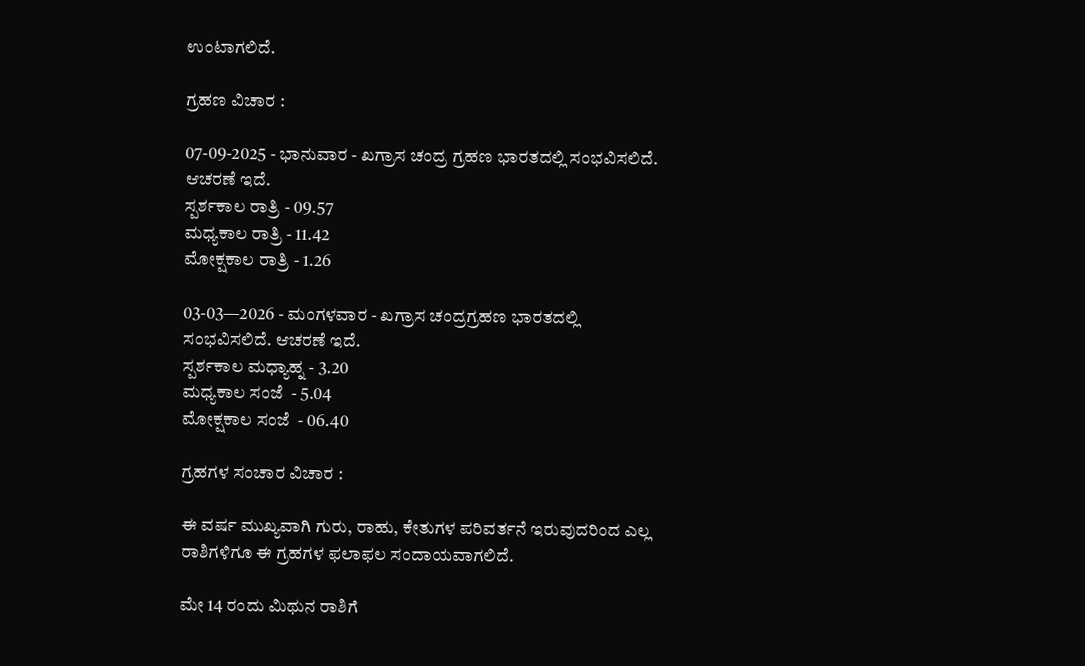ಉಂಟಾಗಲಿದೆ.

ಗ್ರಹಣ ವಿಚಾರ :

07-09-2025 - ಭಾನುವಾರ - ಖಗ್ರಾಸ ಚಂದ್ರ ಗ್ರಹಣ ಭಾರತದಲ್ಲಿ ಸಂಭವಿಸಲಿದೆ. ಆಚರಣೆ ಇದೆ.
ಸ್ಪರ್ಶಕಾಲ ರಾತ್ರಿ - 09.57
ಮಧ್ಯಕಾಲ ರಾತ್ರಿ - 11.42
ಮೋಕ್ಷಕಾಲ ರಾತ್ರಿ - 1.26

03-03—2026 - ಮಂಗಳವಾರ - ಖಗ್ರಾಸ ಚಂದ್ರಗ್ರಹಣ ಭಾರತದಲ್ಲಿ ಸಂಭವಿಸಲಿದೆ. ಆಚರಣೆ ಇದೆ.
ಸ್ಪರ್ಶಕಾಲ ಮಧ್ಯಾಹ್ನ - 3.20
ಮಧ್ಯಕಾಲ ಸಂಜೆ  - 5.04
ಮೋಕ್ಷಕಾಲ ಸಂಜೆ  - 06.40

ಗ್ರಹಗಳ ಸಂಚಾರ ವಿಚಾರ :

ಈ ವರ್ಷ ಮುಖ್ಯವಾಗಿ ಗುರು, ರಾಹು, ಕೇತುಗಳ ಪರಿವರ್ತನೆ ಇರುವುದರಿಂದ ಎಲ್ಲ ರಾಶಿಗಳಿಗೂ ಈ ಗ್ರಹಗಳ ಫಲಾಫಲ ಸಂದಾಯವಾಗಲಿದೆ.

ಮೇ 14 ರಂದು ಮಿಥುನ ರಾಶಿಗೆ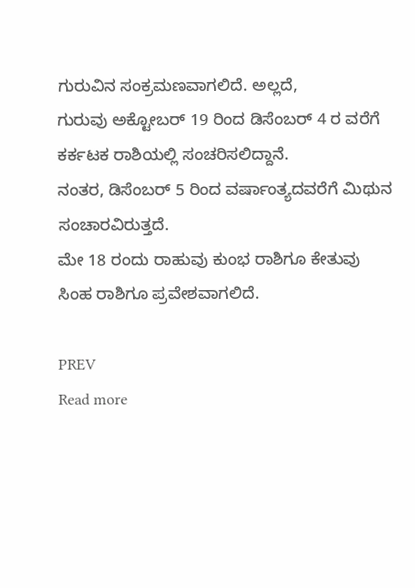ಗುರುವಿನ ಸಂಕ್ರಮಣವಾಗಲಿದೆ. ಅಲ್ಲದೆ,
ಗುರುವು ಅಕ್ಟೋಬರ್ 19 ರಿಂದ ಡಿಸೆಂಬರ್ 4 ರ ವರೆಗೆ ಕರ್ಕಟಕ ರಾಶಿಯಲ್ಲಿ ಸಂಚರಿಸಲಿದ್ದಾನೆ.
ನಂತರ, ಡಿಸೆಂಬರ್ 5 ರಿಂದ ವರ್ಷಾಂತ್ಯದವರೆಗೆ ಮಿಥುನ ಸಂಚಾರವಿರುತ್ತದೆ.
ಮೇ 18 ರಂದು ರಾಹುವು ಕುಂಭ ರಾಶಿಗೂ ಕೇತುವು ಸಿಂಹ ರಾಶಿಗೂ ಪ್ರವೇಶವಾಗಲಿದೆ.

PREV
Read more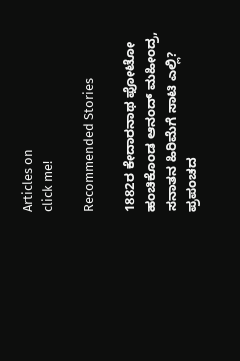Articles on
click me!

Recommended Stories

1882ರ ಕೇದಾರನಾಥ ಫೋಟೋ ಹಂಚಿಕೊಂಡ ಆನಂದ್ ಮಹೀಂದ್ರ, ಸನಾತನ ಹಿರಿಮೆಗೆ ಸಾಟಿ ಎಲ್ಲಿ?
ಪ್ರಪಂಚದ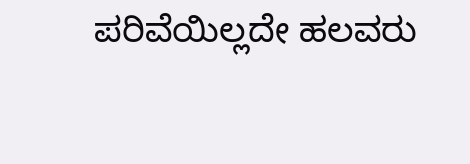ಪರಿವೆಯಿಲ್ಲದೇ ಹಲವರು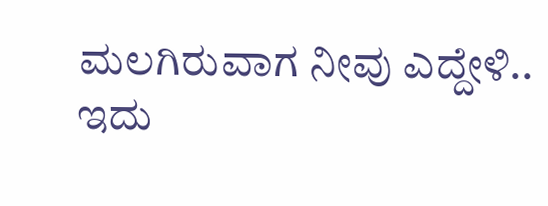ಮಲಗಿರುವಾಗ ನೀವು ಎದ್ದೇಳಿ.. ಇದು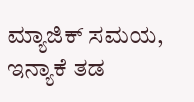ಮ್ಯಾಜಿಕ್ ಸಮಯ, ಇನ್ಯಾಕೆ ತಡ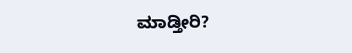ಮಾಡ್ತೀರಿ?